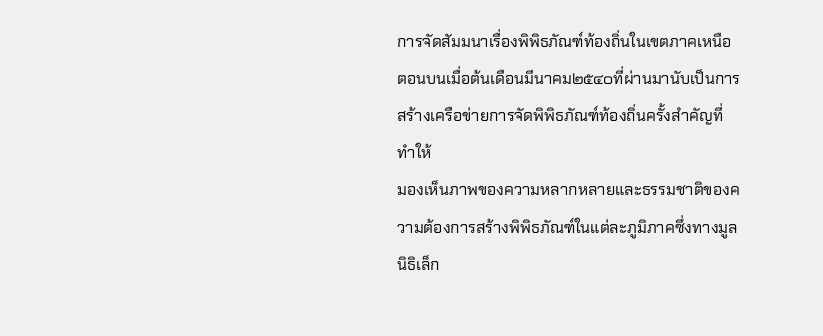การจัดสัมมนาเรื่องพิพิธภัณฑ์ท้องถิ่นในเขตภาคเหนือตอนบนเมื่อต้นเดือนมีนาคม๒๕๔๐ที่ผ่านมานับเป็นการสร้างเครือข่ายการจัดพิพิธภัณฑ์ท้องถิ่นครั้งสำคัญที่ทำให้
มองเห็นภาพของความหลากหลายและธรรมชาติของความต้องการสร้างพิพิธภัณฑ์ในแต่ละภูมิภาคซึ่งทางมูลนิธิเล็ก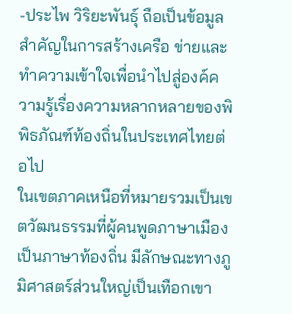-ประไพ วิริยะพันธุ์ ถือเป็นข้อมูลสำคัญในการสร้างเครือ ข่ายและทำความเข้าใจเพื่อนำไปสู่องค์ความรู้เรื่องความหลากหลายของพิพิธภัณฑ์ท้องถิ่นในประเทศไทยต่อไป
ในเขตภาคเหนือที่หมายรวมเป็นเขตวัฒนธรรมที่ผู้คนพูดภาษาเมืองเป็นภาษาท้องถิ่น มีลักษณะทางภูมิศาสตร์ส่วนใหญ่เป็นเทือกเขา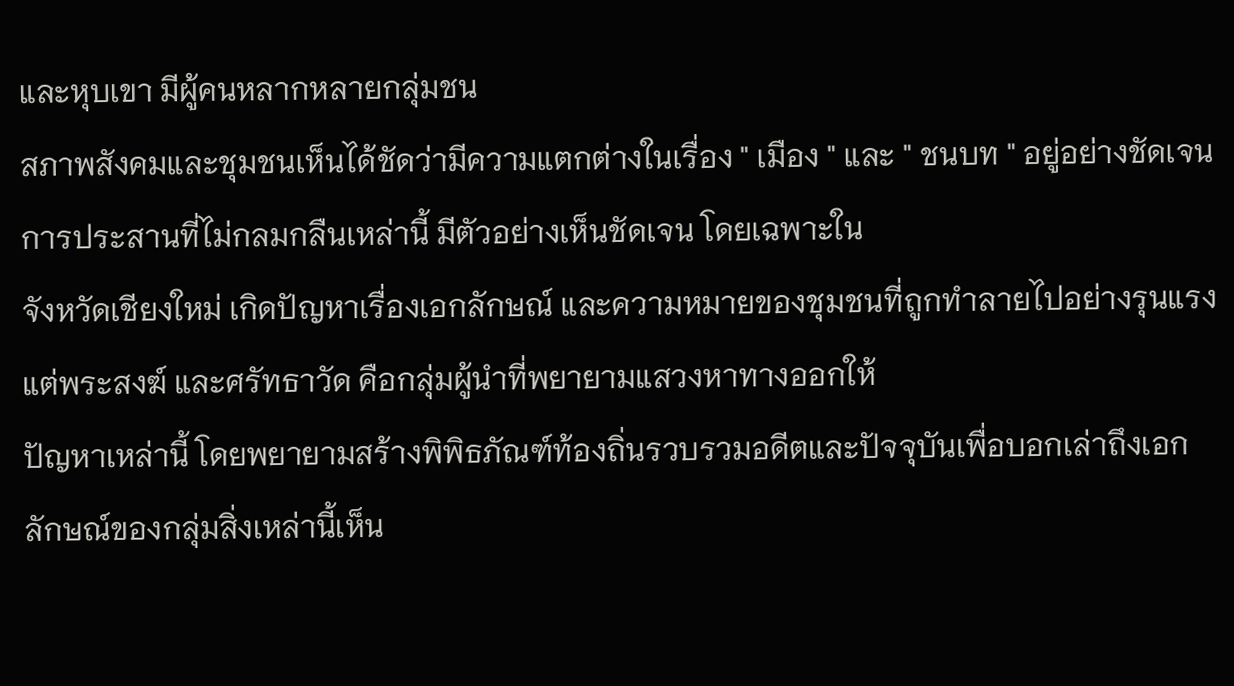และหุบเขา มีผู้คนหลากหลายกลุ่มชน
สภาพสังคมและชุมชนเห็นได้ชัดว่ามีความแตกต่างในเรื่อง " เมือง " และ " ชนบท " อยู่อย่างชัดเจน การประสานที่ไม่กลมกลืนเหล่านี้ มีตัวอย่างเห็นชัดเจน โดยเฉพาะใน
จังหวัดเชียงใหม่ เกิดปัญหาเรื่องเอกลักษณ์ และความหมายของชุมชนที่ถูกทำลายไปอย่างรุนแรง แต่พระสงฆ์ และศรัทธาวัด คือกลุ่มผู้นำที่พยายามแสวงหาทางออกให้
ปัญหาเหล่านี้ โดยพยายามสร้างพิพิธภัณฑ์ท้องถิ่นรวบรวมอดีตและปัจจุบันเพื่อบอกเล่าถึงเอกลักษณ์ของกลุ่มสิ่งเหล่านี้เห็น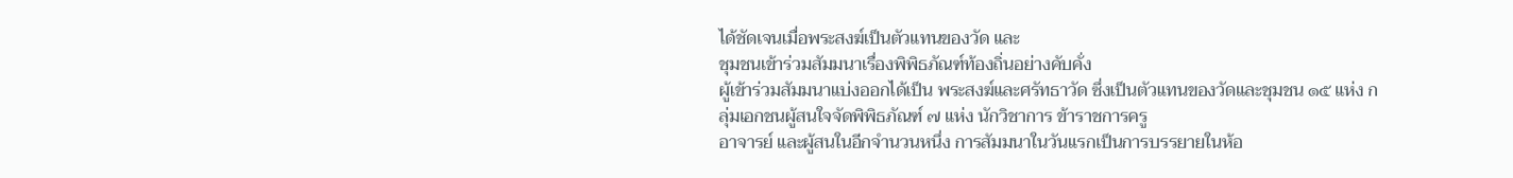ได้ชัดเจนเมื่อพระสงฆ์เป็นตัวแทนของวัด และ
ชุมชนเข้าร่วมสัมมนาเรื่องพิพิธภัณฑ์ท้องถิ่นอย่างคับคั่ง
ผู้เข้าร่วมสัมมนาแบ่งออกได้เป็น พระสงฆ์และศรัทธาวัด ซึ่งเป็นตัวแทนของวัดและชุมชน ๑๕ แห่ง กลุ่มเอกชนผู้สนใจจัดพิพิธภัณฑ์ ๗ แห่ง นักวิชาการ ข้าราชการครู
อาจารย์ และผู้สนในอีกจำนวนหนึ่ง การสัมมนาในวันแรกเป็นการบรรยายในห้อ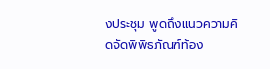งประชุม พูดถึงแนวความคิดจัดพิพิธภัณฑ์ท้อง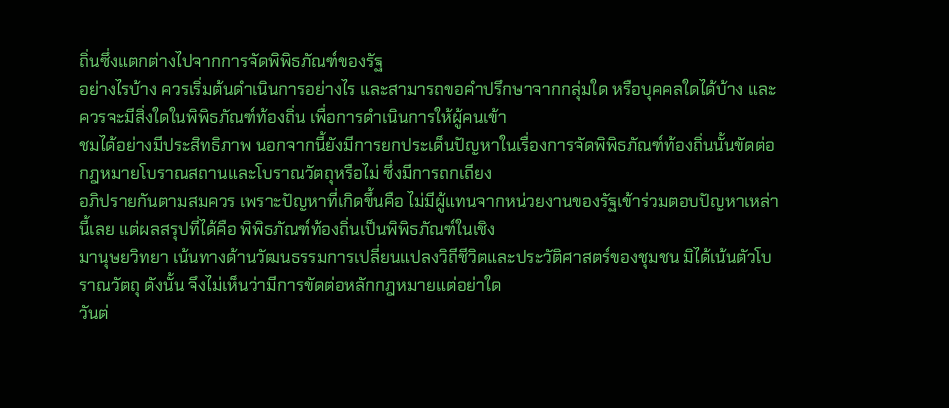ถิ่นซึ่งแตกต่างไปจากการจัดพิพิธภัณฑ์ของรัฐ
อย่างไรบ้าง ควรเริ่มต้นดำเนินการอย่างไร และสามารถขอคำปรึกษาจากกลุ่มใด หรือบุคคลใดได้บ้าง และควรจะมีสิ่งใดในพิพิธภัณฑ์ท้องถิ่น เพื่อการดำเนินการให้ผู้คนเข้า
ชมได้อย่างมีประสิทธิภาพ นอกจากนี้ยังมีการยกประเด็นปัญหาในเรื่องการจัดพิพิธภัณฑ์ท้องถิ่นนั้นขัดต่อกฎหมายโบราณสถานและโบราณวัตถุหรือไม่ ซึ่งมีการถกเถียง
อภิปรายกันตามสมควร เพราะปัญหาที่เกิดขึ้นคือ ไม่มีผู้แทนจากหน่วยงานของรัฐเข้าร่วมตอบปัญหาเหล่านี้เลย แต่ผลสรุปที่ได้คือ พิพิธภัณฑ์ท้องถิ่นเป็นพิพิธภัณฑ์ในเชิง
มานุษยวิทยา เน้นทางด้านวัฒนธรรมการเปลี่ยนแปลงวิถีชีวิตและประวัติศาสตร์ของชุมชน มิได้เน้นตัวโบราณวัตถุ ดังนั้น จึงไม่เห็นว่ามีการขัดต่อหลักกฎหมายแต่อย่าใด
วันต่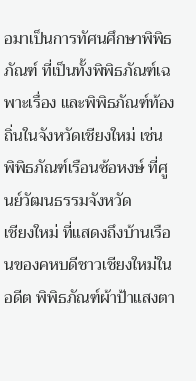อมาเป็นการทัศนศึกษาพิพิธภัณฑ์ ที่เป็นทั้งพิพิธภัณฑ์เฉพาะเรื่อง และพิพิธภัณฑ์ท้องถิ่นในจังหวัดเชียงใหม่ เช่น พิพิธภัณฑ์เรือนซ้อหงษ์ ที่ศูนย์วัฒนธรรมจังหวัด
เชียงใหม่ ที่แสดงถึงบ้านเรือนของคหบดีชาวเชียงใหม่ในอดีต พิพิธภัณฑ์ผ้าป้าแสงตา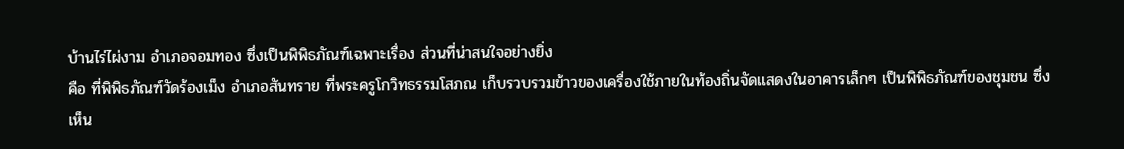บ้านไร่ไผ่งาม อำเภอจอมทอง ซึ่งเป็นพิพิธภัณฑ์เฉพาะเรื่อง ส่วนที่น่าสนใจอย่างยิ่ง
คือ ที่พิพิธภัณฑ์วัดร้องเม็ง อำเภอสันทราย ที่พระครูโกวิทธรรมโสภณ เก็บรวบรวมข้าวของเครื่องใช้ภายในท้องถิ่นจัดแสดงในอาคารเล็กๆ เป็นพิพิธภัณฑ์ของชุมชน ซึ่งเห็น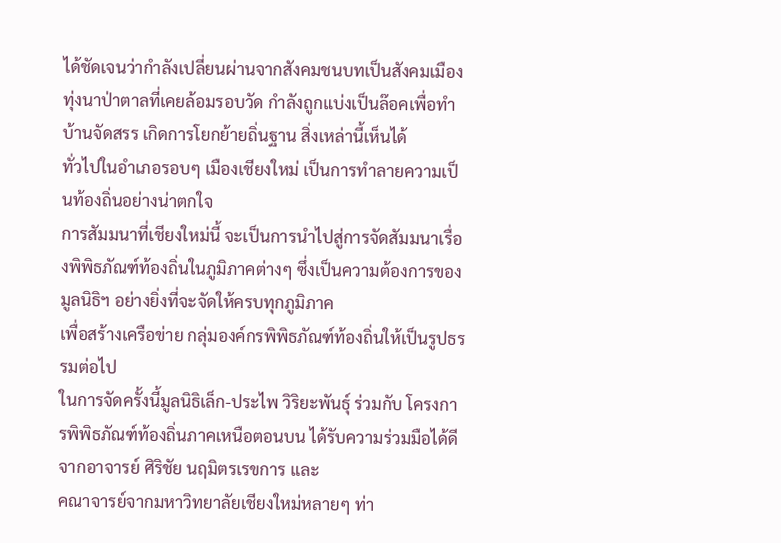ได้ชัดเจนว่ากำลังเปลี่ยนผ่านจากสังคมชนบทเป็นสังคมเมือง ทุ่งนาป่าตาลที่เคยล้อมรอบวัด กำลังถูกแบ่งเป็นล๊อคเพื่อทำบ้านจัดสรร เกิดการโยกย้ายถิ่นฐาน สิ่งเหล่านี้เห็นได้
ทั่วไปในอำเภอรอบๆ เมืองเชียงใหม่ เป็นการทำลายความเป็นท้องถิ่นอย่างน่าตกใจ
การสัมมนาที่เชียงใหม่นี้ จะเป็นการนำไปสู่การจัดสัมมนาเรื่องพิพิธภัณฑ์ท้องถิ่นในภูมิภาคต่างๆ ซึ่งเป็นความต้องการของมูลนิธิฯ อย่างยิ่งที่จะจัดให้ครบทุกภูมิภาค
เพื่อสร้างเครือข่าย กลุ่มองค์กรพิพิธภัณฑ์ท้องถิ่นให้เป็นรูปธรรมต่อไป
ในการจัดครั้งนี้มูลนิธิเล็ก-ประไพ วิริยะพันธุ์ ร่วมกับ โครงการพิพิธภัณฑ์ท้องถิ่นภาคเหนือตอนบน ได้รับความร่วมมือได้ดีจากอาจารย์ ศิริชัย นฤมิตรเรขการ และ
คณาจารย์จากมหาวิทยาลัยเชียงใหม่หลายๆ ท่า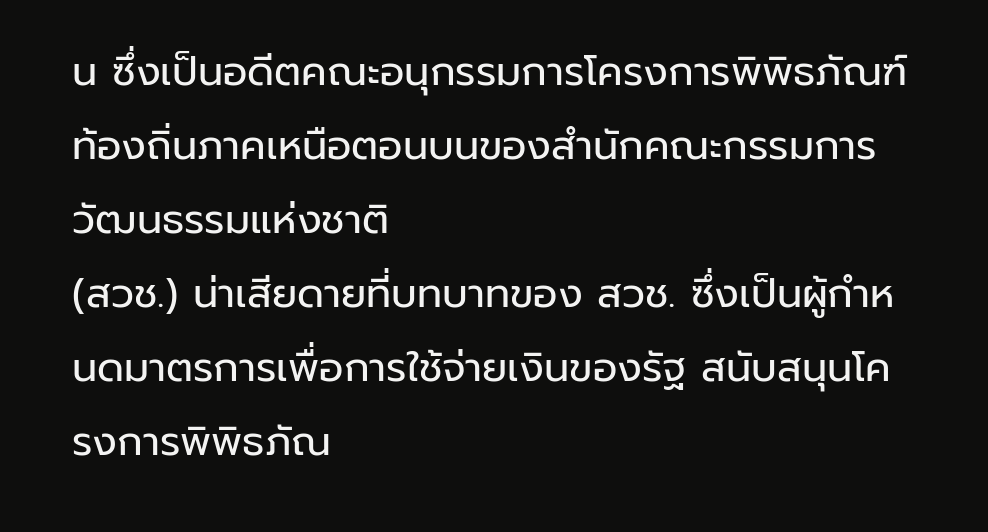น ซึ่งเป็นอดีตคณะอนุกรรมการโครงการพิพิธภัณฑ์ท้องถิ่นภาคเหนือตอนบนของสำนักคณะกรรมการวัฒนธรรมแห่งชาติ
(สวช.) น่าเสียดายที่บทบาทของ สวช. ซึ่งเป็นผู้กำหนดมาตรการเพื่อการใช้จ่ายเงินของรัฐ สนับสนุนโครงการพิพิธภัณ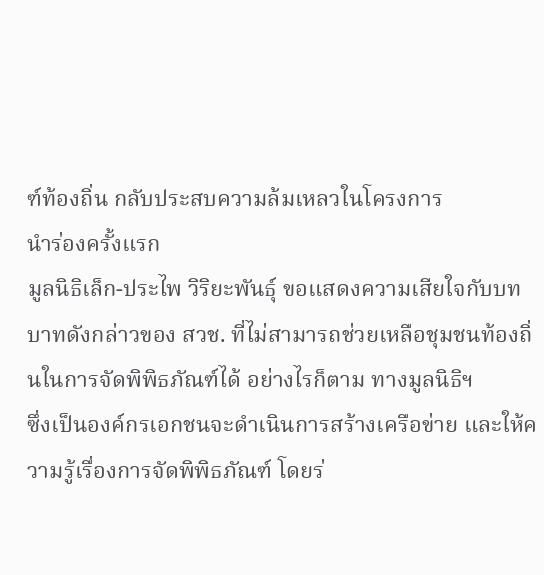ฑ์ท้องถิ่น กลับประสบความล้มเหลวในโครงการ
นำร่องครั้งแรก
มูลนิธิเล็ก-ประไพ วิริยะพันธุ์ ขอแสดงความเสียใจกับบทบาทดังกล่าวของ สวช. ที่ไม่สามารถช่วยเหลือชุมชนท้องถิ่นในการจัดพิพิธภัณฑ์ได้ อย่างไรก็ตาม ทางมูลนิธิฯ
ซึ่งเป็นองค์กรเอกชนจะดำเนินการสร้างเครือข่าย และให้ความรู้เรื่องการจัดพิพิธภัณฑ์ โดยร่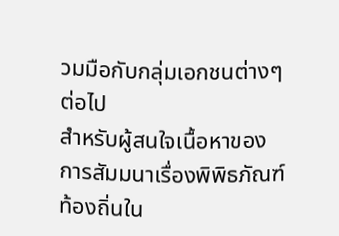วมมือกับกลุ่มเอกชนต่างๆ ต่อไป
สำหรับผู้สนใจเนื้อหาของการสัมมนาเรื่องพิพิธภัณฑ์ท้องถิ่นใน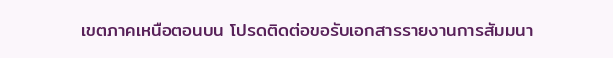เขตภาคเหนือตอนบน โปรดติดต่อขอรับเอกสารรายงานการสัมมนา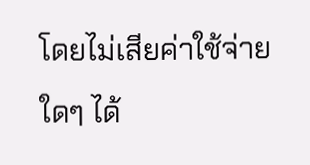โดยไม่เสียค่าใช้จ่ายใดๆ ได้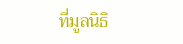ที่มูลนิธิ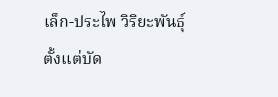เล็ก-ประไพ วิริยะพันธุ์ ตั้งแต่บัด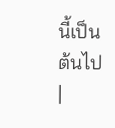นี้เป็นต้นไป |